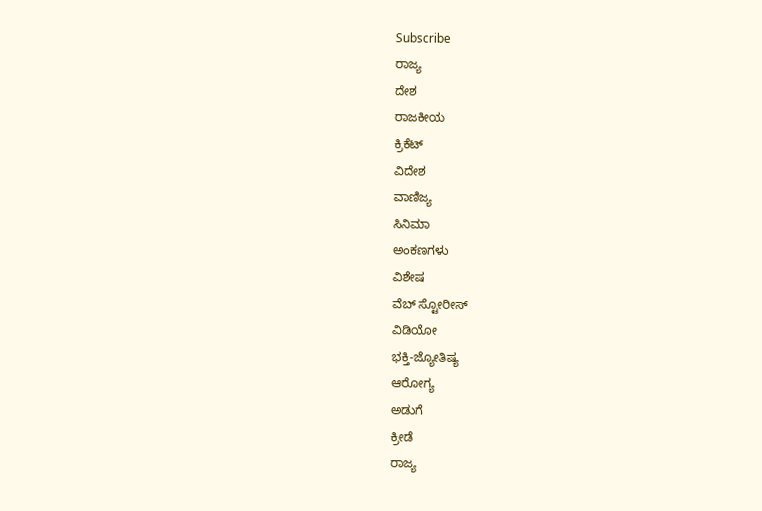Subscribe
ರಾಜ್ಯ
ದೇಶ
ರಾಜಕೀಯ
ಕ್ರಿಕೆಟ್
ವಿದೇಶ
ವಾಣಿಜ್ಯ
ಸಿನಿಮಾ
ಅಂಕಣಗಳು
ವಿಶೇಷ
ವೆಬ್ ಸ್ಟೋರೀಸ್
ವಿಡಿಯೋ
ಭಕ್ತಿ-ಜ್ಯೋತಿಷ್ಯ
ಆರೋಗ್ಯ
ಅಡುಗೆ
ಕ್ರೀಡೆ
ರಾಜ್ಯ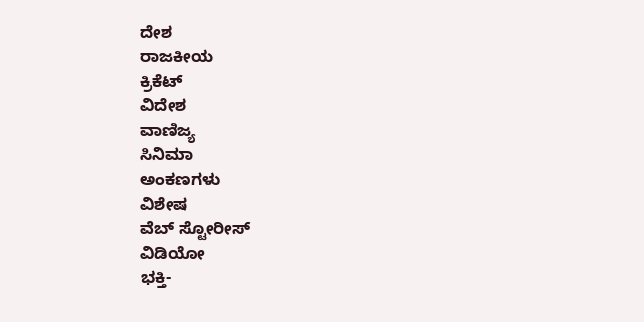ದೇಶ
ರಾಜಕೀಯ
ಕ್ರಿಕೆಟ್
ವಿದೇಶ
ವಾಣಿಜ್ಯ
ಸಿನಿಮಾ
ಅಂಕಣಗಳು
ವಿಶೇಷ
ವೆಬ್ ಸ್ಟೋರೀಸ್
ವಿಡಿಯೋ
ಭಕ್ತಿ-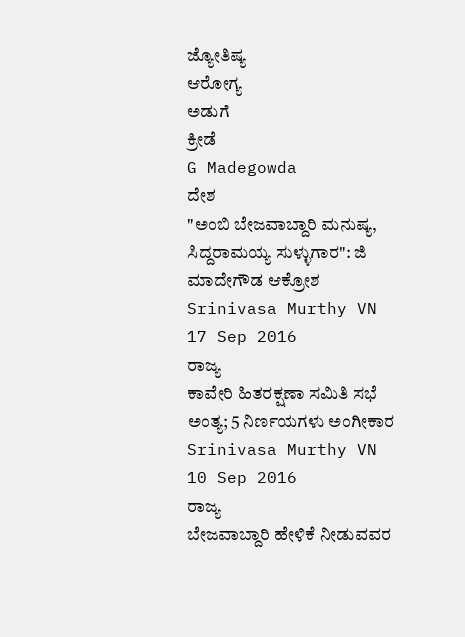ಜ್ಯೋತಿಷ್ಯ
ಆರೋಗ್ಯ
ಅಡುಗೆ
ಕ್ರೀಡೆ
G Madegowda
ದೇಶ
"ಅಂಬಿ ಬೇಜವಾಬ್ದಾರಿ ಮನುಷ್ಯ, ಸಿದ್ದರಾಮಯ್ಯ ಸುಳ್ಳುಗಾರ": ಜಿ ಮಾದೇಗೌಡ ಆಕ್ರೋಶ
Srinivasa Murthy VN
17 Sep 2016
ರಾಜ್ಯ
ಕಾವೇರಿ ಹಿತರಕ್ಷಣಾ ಸಮಿತಿ ಸಭೆ ಅಂತ್ಯ; 5 ನಿರ್ಣಯಗಳು ಅಂಗೀಕಾರ
Srinivasa Murthy VN
10 Sep 2016
ರಾಜ್ಯ
ಬೇಜವಾಬ್ದಾರಿ ಹೇಳಿಕೆ ನೀಡುವವರ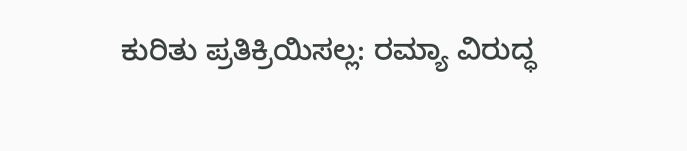ಕುರಿತು ಪ್ರತಿಕ್ರಿಯಿಸಲ್ಲ: ರಮ್ಯಾ ವಿರುದ್ಧ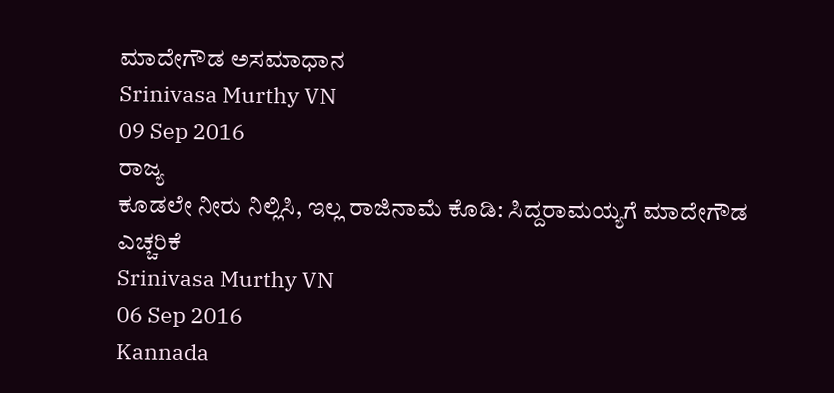ಮಾದೇಗೌಡ ಅಸಮಾಧಾನ
Srinivasa Murthy VN
09 Sep 2016
ರಾಜ್ಯ
ಕೂಡಲೇ ನೀರು ನಿಲ್ಲಿಸಿ, ಇಲ್ಲ ರಾಜಿನಾಮೆ ಕೊಡಿ: ಸಿದ್ದರಾಮಯ್ಯಗೆ ಮಾದೇಗೌಡ ಎಚ್ಚರಿಕೆ
Srinivasa Murthy VN
06 Sep 2016
Kannada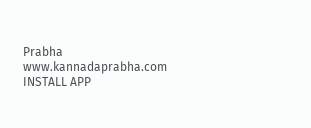Prabha
www.kannadaprabha.com
INSTALL APP